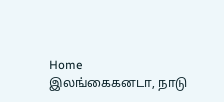Home இலங்கைகனடா, நாடு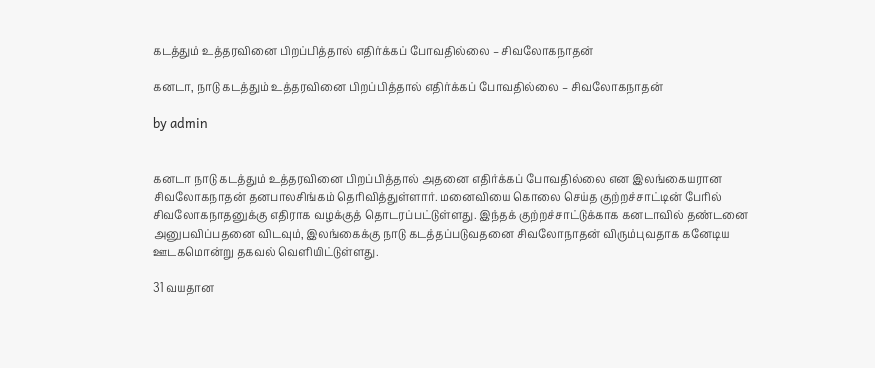கடத்தும் உத்தரவினை பிறப்பித்தால் எதிர்க்கப் போவதில்லை – சிவலோகநாதன்

கனடா, நாடு கடத்தும் உத்தரவினை பிறப்பித்தால் எதிர்க்கப் போவதில்லை – சிவலோகநாதன்

by admin


கனடா நாடு கடத்தும் உத்தரவினை பிறப்பித்தால் அதனை எதிர்க்கப் போவதில்லை என இலங்கையரான சிவலோகநாதன் தனபாலசிங்கம் தெரிவித்துள்ளார். மனைவியை கொலை செய்த குற்றச்சாட்டின் பேரில் சிவலோகநாதனுக்கு எதிராக வழக்குத் தொடரப்பட்டுள்ளது. இந்தக் குற்றச்சாட்டுக்காக கனடாவில் தண்டனை அனுபவிப்பதனை விடவும், இலங்கைக்கு நாடு கடத்தப்படுவதனை சிவலோநாதன் விரும்புவதாக கனேடிய ஊடகமொன்று தகவல் வெளியிட்டுள்ளது.

31 வயதான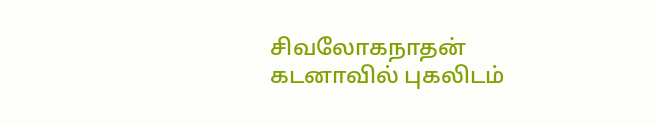சிவலோகநாதன் கடனாவில் புகலிடம்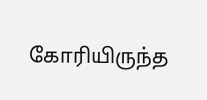கோரியிருந்த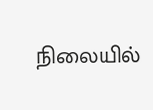நிலையில்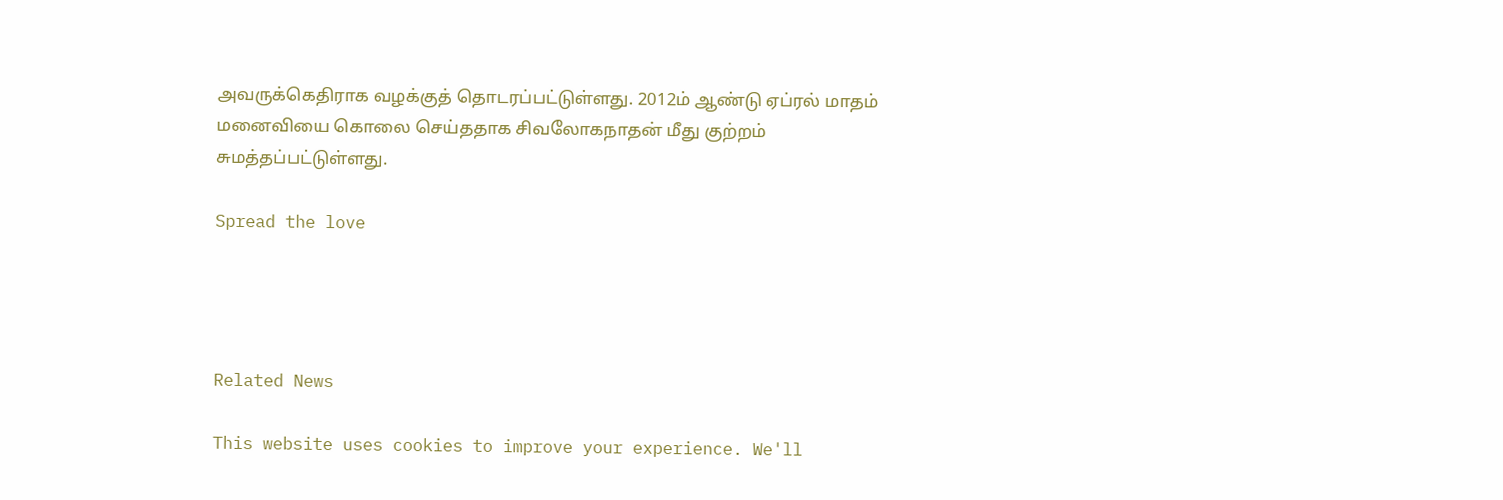அவருக்கெதிராக வழக்குத் தொடரப்பட்டுள்ளது. 2012ம் ஆண்டு ஏப்ரல் மாதம் மனைவியை கொலை செய்ததாக சிவலோகநாதன் மீது குற்றம் சுமத்தப்பட்டுள்ளது.

Spread the love




Related News

This website uses cookies to improve your experience. We'll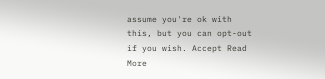assume you're ok with this, but you can opt-out if you wish. Accept Read More